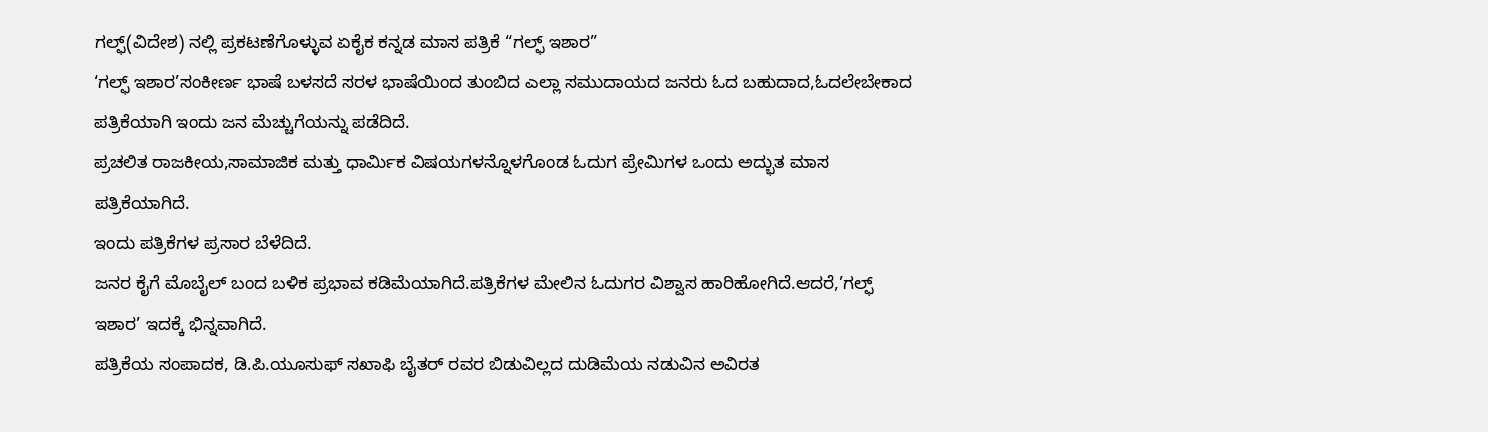ಗಲ್ಫ್(ವಿದೇಶ) ನಲ್ಲಿ ಪ್ರಕಟಣೆಗೊಳ್ಳುವ ಏಕೈಕ ಕನ್ನಡ ಮಾಸ ಪತ್ರಿಕೆ “ಗಲ್ಫ್ ಇಶಾರ”
‘ಗಲ್ಫ್ ಇಶಾರ’ಸಂಕೀರ್ಣ ಭಾಷೆ ಬಳಸದೆ ಸರಳ ಭಾಷೆಯಿಂದ ತುಂಬಿದ ಎಲ್ಲಾ ಸಮುದಾಯದ ಜನರು ಓದ ಬಹುದಾದ,ಓದಲೇಬೇಕಾದ ಪತ್ರಿಕೆಯಾಗಿ ಇಂದು ಜನ ಮೆಚ್ಚುಗೆಯನ್ನು ಪಡೆದಿದೆ.
ಪ್ರಚಲಿತ ರಾಜಕೀಯ,ಸಾಮಾಜಿಕ ಮತ್ತು ಧಾರ್ಮಿಕ ವಿಷಯಗಳನ್ನೊಳಗೊಂಡ ಓದುಗ ಪ್ರೇಮಿಗಳ ಒಂದು ಅದ್ಭುತ ಮಾಸ ಪತ್ರಿಕೆಯಾಗಿದೆ.
ಇಂದು ಪತ್ರಿಕೆಗಳ ಪ್ರಸಾರ ಬೆಳೆದಿದೆ.
ಜನರ ಕೈಗೆ ಮೊಬೈಲ್ ಬಂದ ಬಳಿಕ ಪ್ರಭಾವ ಕಡಿಮೆಯಾಗಿದೆ.ಪತ್ರಿಕೆಗಳ ಮೇಲಿನ ಓದುಗರ ವಿಶ್ವಾಸ ಹಾರಿಹೋಗಿದೆ.ಆದರೆ,’ಗಲ್ಫ್ ಇಶಾರ’ ಇದಕ್ಕೆ ಭಿನ್ನವಾಗಿದೆ.
ಪತ್ರಿಕೆಯ ಸಂಪಾದಕ, ಡಿ.ಪಿ.ಯೂಸುಫ್ ಸಖಾಫಿ ಬೈತರ್ ರವರ ಬಿಡುವಿಲ್ಲದ ದುಡಿಮೆಯ ನಡುವಿನ ಅವಿರತ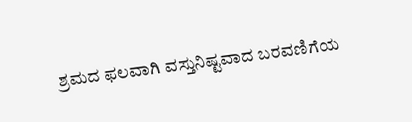ಶ್ರಮದ ಫಲವಾಗಿ ವಸ್ತುನಿಷ್ಟವಾದ ಬರವಣಿಗೆಯ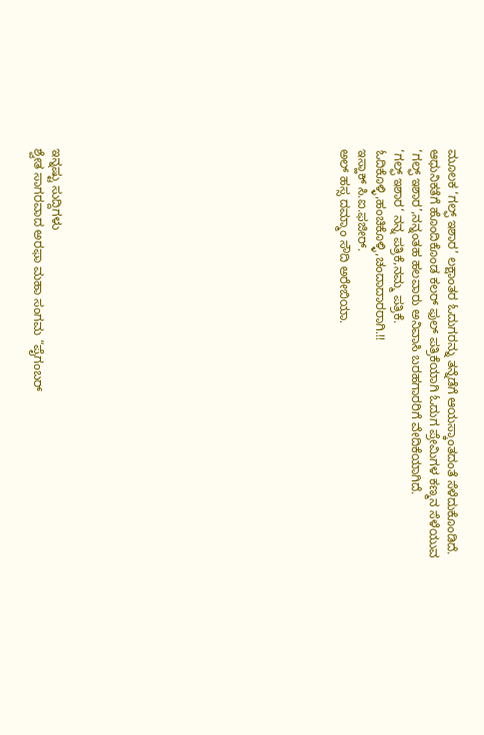ಮೂಲಕ ‘ಗಲ್ಫ್ ಇಶಾರ’ ಲಕ್ಷಾಂತರ ಓದುಗರನ್ನು ತನ್ನೆಡೆಗೆ ಆಯಸ್ಕಾಂತದಂತೆ ಸೆಳೆದುಕೊಂಡಿದೆ.
ಆಧುನಿಕತೆಗೆ ಹೊಂದಿಕೊಂಡ ಕಲರ್ ಫುಲ್ ಪತ್ರಿಕೆಯಾಗಿ ಓದುಗ ಪ್ರೇಮಿಗಳ ಕಣ್ಮನ ಸೆಳೆಯುವ ‘ಗಲ್ಫ್ ಇಶಾರ’,ನನ್ನಂತಹ ಹಲವಾರು ಅನಿವಾಸಿ ಬರಹಗಾರರಿಗೆ ವೇದಿಕೆಯಾಗಿದೆ.
‘ಗಲ್ಫ್ ಇಶಾರ‘ ನನ್ನ ಪತ್ರಿಕೆ,ನಮ್ಮ ಪತ್ರಿಕೆ.
ಓದಿಕೊಳ್ಳಿ,ಹಂಚಿಕೊಳ್ಳಿ,ಚಂದಾದಾರರಾಗಿ.!!
ಇಸ್ಹಾಕ್ ಸಿ.ಐ.ಫಜೀರ್.
ಅಲ್ ಹಸ್ಸ ದಮ್ಮಾಂ ಸೌದಿ ಅರೇಬಿಯಾ.















ಇನ್ನಷ್ಟು ಸುದ್ದಿಗಳು
ಶ್ವೇತ ಸಾಗರವಾದ ಅರಫಾ ಮಹಾ ಸಂಗಮ “ಪೈಗಂಬರ್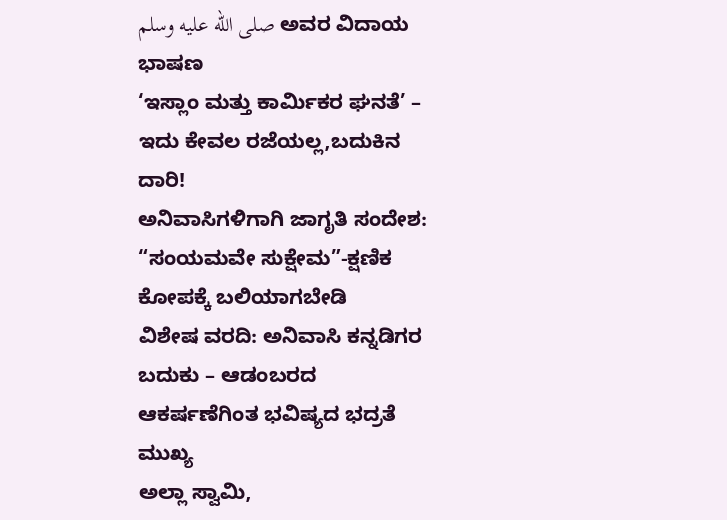صلى الله عليه وسلم ಅವರ ವಿದಾಯ ಭಾಷಣ
‘ಇಸ್ಲಾಂ ಮತ್ತು ಕಾರ್ಮಿಕರ ಘನತೆ’ – ಇದು ಕೇವಲ ರಜೆಯಲ್ಲ,ಬದುಕಿನ ದಾರಿ!
ಅನಿವಾಸಿಗಳಿಗಾಗಿ ಜಾಗೃತಿ ಸಂದೇಶ: “ಸಂಯಮವೇ ಸುಕ್ಷೇಮ”-ಕ್ಷಣಿಕ ಕೋಪಕ್ಕೆ ಬಲಿಯಾಗಬೇಡಿ
ವಿಶೇಷ ವರದಿ: ಅನಿವಾಸಿ ಕನ್ನಡಿಗರ ಬದುಕು – ಆಡಂಬರದ ಆಕರ್ಷಣೆಗಿಂತ ಭವಿಷ್ಯದ ಭದ್ರತೆ ಮುಖ್ಯ
ಅಲ್ಲಾ ಸ್ವಾಮಿ,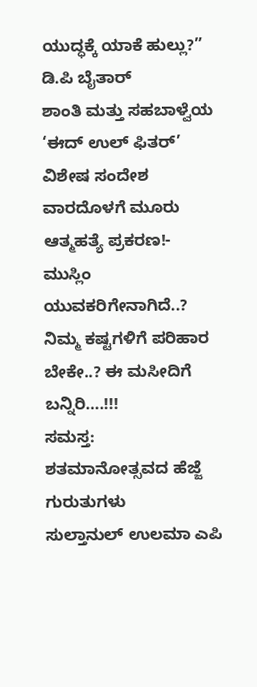ಯುದ್ಧಕ್ಕೆ ಯಾಕೆ ಹುಲ್ಲು?” ಡಿ.ಪಿ ಬೈತಾರ್
ಶಾಂತಿ ಮತ್ತು ಸಹಬಾಳ್ವೆಯ ‘ಈದ್ ಉಲ್ ಫಿತರ್’ ವಿಶೇಷ ಸಂದೇಶ
ವಾರದೊಳಗೆ ಮೂರು ಆತ್ಮಹತ್ಯೆ ಪ್ರಕರಣ!- ಮುಸ್ಲಿಂ ಯುವಕರಿಗೇನಾಗಿದೆ..?
ನಿಮ್ಮ ಕಷ್ಟಗಳಿಗೆ ಪರಿಹಾರ ಬೇಕೇ..? ಈ ಮಸೀದಿಗೆ ಬನ್ನಿರಿ….!!!
ಸಮಸ್ತ: ಶತಮಾನೋತ್ಸವದ ಹೆಜ್ಜೆ ಗುರುತುಗಳು
ಸುಲ್ತಾನುಲ್ ಉಲಮಾ ಎಪಿ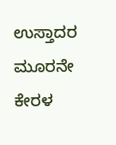ಉಸ್ತಾದರ ಮೂರನೇ ಕೇರಳ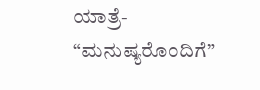ಯಾತ್ರೆ- “ಮನುಷ್ಯರೊಂದಿಗೆ”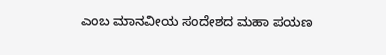ಎಂಬ ಮಾನವೀಯ ಸಂದೇಶದ ಮಹಾ ಪಯಣ